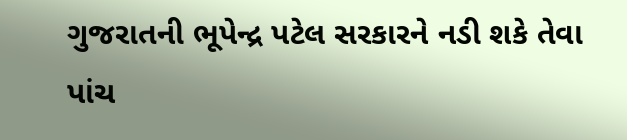ગુજરાતની ભૂપેન્દ્ર પટેલ સરકારને નડી શકે તેવા પાંચ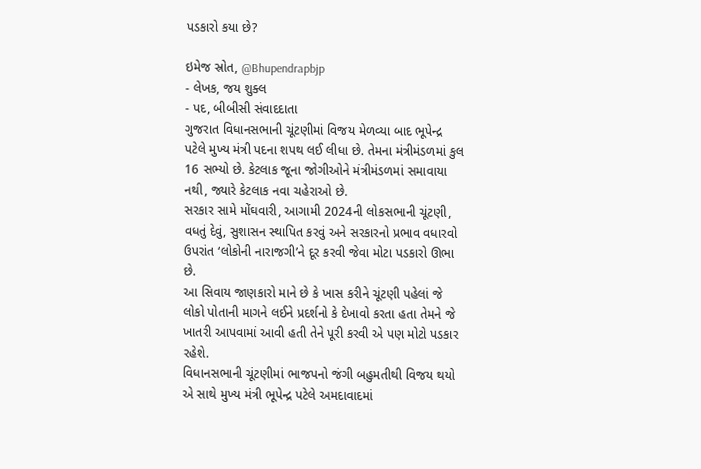પડકારો કયા છે?

ઇમેજ સ્રોત, @Bhupendrapbjp
- લેખક, જય શુક્લ
- પદ, બીબીસી સંવાદદાતા
ગુજરાત વિધાનસભાની ચૂંટણીમાં વિજય મેળવ્યા બાદ ભૂપેન્દ્ર પટેલે મુખ્ય મંત્રી પદના શપથ લઈ લીધા છે. તેમના મંત્રીમંડળમાં કુલ 16 સભ્યો છે. કેટલાક જૂના જોગીઓને મંત્રીમંડળમાં સમાવાયા નથી, જ્યારે કેટલાક નવા ચહેરાઓ છે.
સરકાર સામે મોંઘવારી, આગામી 2024ની લોકસભાની ચૂંટણી, વધતું દેવું, સુશાસન સ્થાપિત કરવું અને સરકારનો પ્રભાવ વધારવો ઉપરાંત ‘લોકોની નારાજગી’ને દૂર કરવી જેવા મોટા પડકારો ઊભા છે.
આ સિવાય જાણકારો માને છે કે ખાસ કરીને ચૂંટણી પહેલાં જે લોકો પોતાની માગને લઈને પ્રદર્શનો કે દેખાવો કરતા હતા તેમને જે ખાતરી આપવામાં આવી હતી તેને પૂરી કરવી એ પણ મોટો પડકાર રહેશે.
વિધાનસભાની ચૂંટણીમાં ભાજપનો જંગી બહુમતીથી વિજય થયો એ સાથે મુખ્ય મંત્રી ભૂપેન્દ્ર પટેલે અમદાવાદમાં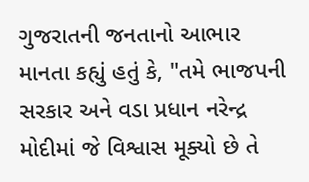ગુજરાતની જનતાનો આભાર માનતા કહ્યું હતું કે, "તમે ભાજપની સરકાર અને વડા પ્રધાન નરેન્દ્ર મોદીમાં જે વિશ્વાસ મૂક્યો છે તે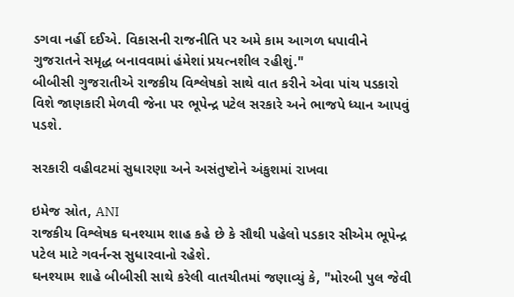ડગવા નહીં દઈએ. વિકાસની રાજનીતિ પર અમે કામ આગળ ધપાવીને ગુજરાતને સમૃદ્ધ બનાવવામાં હંમેશાં પ્રયત્નશીલ રહીશું."
બીબીસી ગુજરાતીએ રાજકીય વિશ્લેષકો સાથે વાત કરીને એવા પાંચ પડકારો વિશે જાણકારી મેળવી જેના પર ભૂપેન્દ્ર પટેલ સરકારે અને ભાજપે ધ્યાન આપવું પડશે.

સરકારી વહીવટમાં સુધારણા અને અસંતુષ્ટોને અંકુશમાં રાખવા

ઇમેજ સ્રોત, ANI
રાજકીય વિશ્લેષક ઘનશ્યામ શાહ કહે છે કે સૌથી પહેલો પડકાર સીએમ ભૂપેન્દ્ર પટેલ માટે ગવર્નન્સ સુધારવાનો રહેશે.
ઘનશ્યામ શાહે બીબીસી સાથે કરેલી વાતચીતમાં જણાવ્યું કે, "મોરબી પુલ જેવી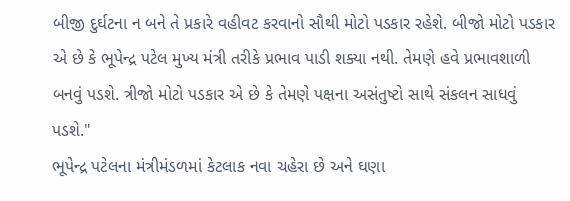બીજી દુર્ઘટના ન બને તે પ્રકારે વહીવટ કરવાનો સૌથી મોટો પડકાર રહેશે. બીજો મોટો પડકાર એ છે કે ભૂપેન્દ્ર પટેલ મુખ્ય મંત્રી તરીકે પ્રભાવ પાડી શક્યા નથી. તેમણે હવે પ્રભાવશાળી બનવું પડશે. ત્રીજો મોટો પડકાર એ છે કે તેમણે પક્ષના અસંતુષ્ટો સાથે સંકલન સાધવું પડશે."
ભૂપેન્દ્ર પટેલના મંત્રીમંડળમાં કેટલાક નવા ચહેરા છે અને ઘણા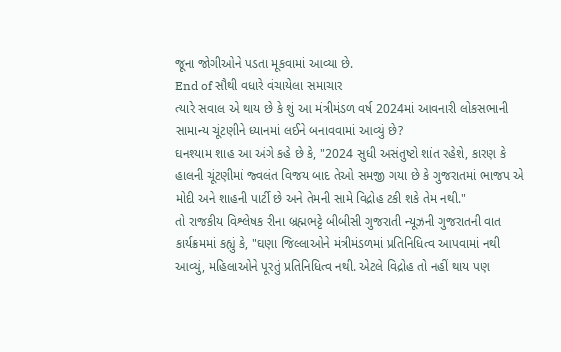જૂના જોગીઓને પડતા મૂકવામાં આવ્યા છે.
End of સૌથી વધારે વંચાયેલા સમાચાર
ત્યારે સવાલ એ થાય છે કે શું આ મંત્રીમંડળ વર્ષ 2024માં આવનારી લોકસભાની સામાન્ય ચૂંટણીને ધ્યાનમાં લઈને બનાવવામાં આવ્યું છે?
ઘનશ્યામ શાહ આ અંગે કહે છે કે, "2024 સુધી અસંતુષ્ટો શાંત રહેશે, કારણ કે હાલની ચૂંટણીમાં જ્વલંત વિજય બાદ તેઓ સમજી ગયા છે કે ગુજરાતમાં ભાજપ એ મોદી અને શાહની પાર્ટી છે અને તેમની સામે વિદ્રોહ ટકી શકે તેમ નથી."
તો રાજકીય વિશ્લેષક રીના બ્રહ્મભટ્ટે બીબીસી ગુજરાતી ન્યૂઝની ગુજરાતની વાત કાર્યક્રમમાં કહ્યું કે, "ઘણા જિલ્લાઓને મંત્રીમંડળમાં પ્રતિનિધિત્વ આપવામાં નથી આવ્યું, મહિલાઓને પૂરતું પ્રતિનિધિત્વ નથી. એટલે વિદ્રોહ તો નહીં થાય પણ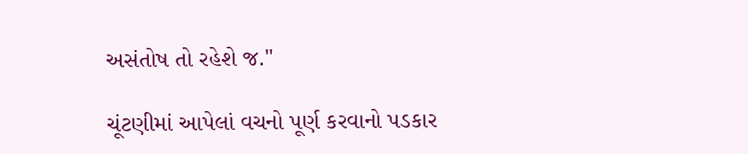અસંતોષ તો રહેશે જ."

ચૂંટણીમાં આપેલાં વચનો પૂર્ણ કરવાનો પડકાર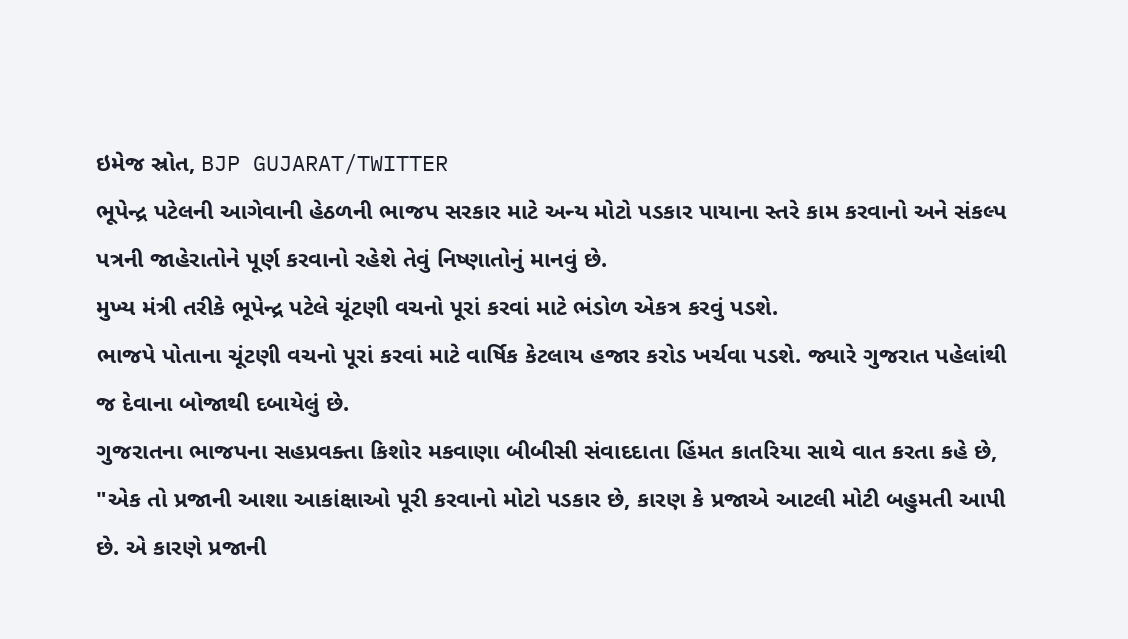ઇમેજ સ્રોત, BJP GUJARAT/TWITTER
ભૂપેન્દ્ર પટેલની આગેવાની હેઠળની ભાજપ સરકાર માટે અન્ય મોટો પડકાર પાયાના સ્તરે કામ કરવાનો અને સંકલ્પ પત્રની જાહેરાતોને પૂર્ણ કરવાનો રહેશે તેવું નિષ્ણાતોનું માનવું છે.
મુખ્ય મંત્રી તરીકે ભૂપેન્દ્ર પટેલે ચૂંટણી વચનો પૂરાં કરવાં માટે ભંડોળ એકત્ર કરવું પડશે.
ભાજપે પોતાના ચૂંટણી વચનો પૂરાં કરવાં માટે વાર્ષિક કેટલાય હજાર કરોડ ખર્ચવા પડશે. જ્યારે ગુજરાત પહેલાંથી જ દેવાના બોજાથી દબાયેલું છે.
ગુજરાતના ભાજપના સહપ્રવક્તા કિશોર મકવાણા બીબીસી સંવાદદાતા હિંમત કાતરિયા સાથે વાત કરતા કહે છે, "એક તો પ્રજાની આશા આકાંક્ષાઓ પૂરી કરવાનો મોટો પડકાર છે, કારણ કે પ્રજાએ આટલી મોટી બહુમતી આપી છે. એ કારણે પ્રજાની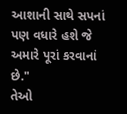આશાની સાથે સપનાં પણ વધારે હશે જે અમારે પૂરાં કરવાનાં છે."
તેઓ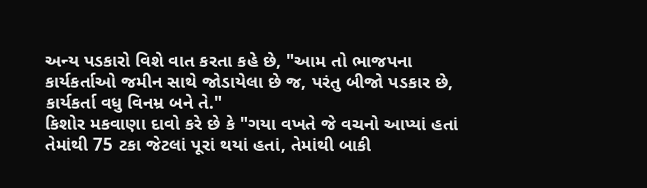અન્ય પડકારો વિશે વાત કરતા કહે છે, "આમ તો ભાજપના કાર્યકર્તાઓ જમીન સાથે જોડાયેલા છે જ, પરંતુ બીજો પડકાર છે, કાર્યકર્તા વધુ વિનમ્ર બને તે."
કિશોર મકવાણા દાવો કરે છે કે "ગયા વખતે જે વચનો આપ્યાં હતાં તેમાંથી 75 ટકા જેટલાં પૂરાં થયાં હતાં, તેમાંથી બાકી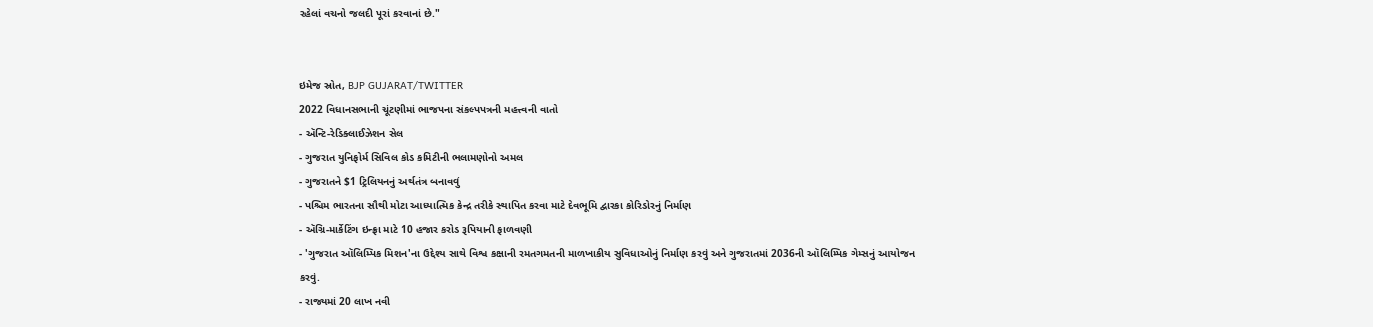રહેલાં વચનો જલદી પૂરાં કરવાનાં છે."


ઇમેજ સ્રોત, BJP GUJARAT/TWITTER
2022 વિધાનસભાની ચૂંટણીમાં ભાજપના સંકલ્પપત્રની મહત્ત્વની વાતો
- ઍન્ટિ-રેડિક્લાઈઝેશન સેલ
- ગુજરાત યુનિફોર્મ સિવિલ કોડ કમિટીની ભલામણોનો અમલ
- ગુજરાતને $1 ટ્રિલિયનનું અર્થતંત્ર બનાવવું
- પશ્ચિમ ભારતના સૌથી મોટા આધ્યાત્મિક કેન્દ્ર તરીકે સ્થાપિત કરવા માટે દેવભૂમિ દ્વારકા કોરિડોરનું નિર્માણ
- ઍગ્રિ-માર્કેટિંગ ઇન્ફ્રા માટે 10 હજાર કરોડ રૂપિયાની ફાળવણી
- 'ગુજરાત ઑલિમ્પિક મિશન'ના ઉદ્દેશ્ય સાથે વિશ્વ કક્ષાની રમતગમતની માળખાકીય સુવિધાઓનું નિર્માણ કરવું અને ગુજરાતમાં 2036ની ઑલિમ્પિક ગેમ્સનું આયોજન કરવું.
- રાજ્યમાં 20 લાખ નવી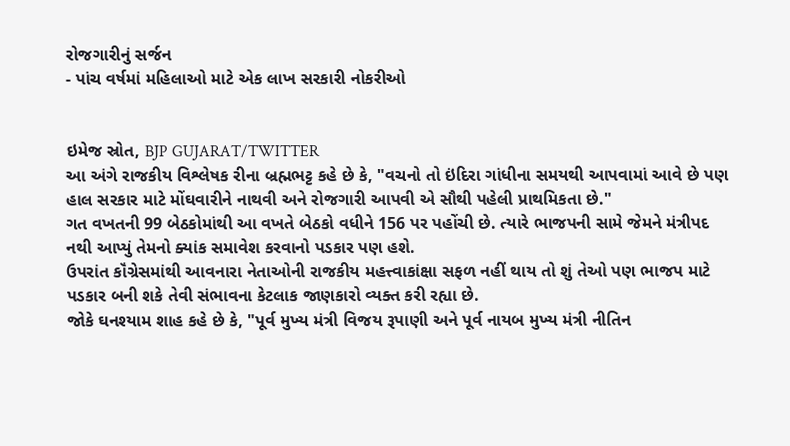રોજગારીનું સર્જન
- પાંચ વર્ષમાં મહિલાઓ માટે એક લાખ સરકારી નોકરીઓ


ઇમેજ સ્રોત, BJP GUJARAT/TWITTER
આ અંગે રાજકીય વિશ્લેષક રીના બ્રહ્મભટ્ટ કહે છે કે, "વચનો તો ઇંદિરા ગાંધીના સમયથી આપવામાં આવે છે પણ હાલ સરકાર માટે મોંઘવારીને નાથવી અને રોજગારી આપવી એ સૌથી પહેલી પ્રાથમિકતા છે."
ગત વખતની 99 બેઠકોમાંથી આ વખતે બેઠકો વધીને 156 પર પહોંચી છે. ત્યારે ભાજપની સામે જેમને મંત્રીપદ નથી આપ્યું તેમનો ક્યાંક સમાવેશ કરવાનો પડકાર પણ હશે.
ઉપરાંત કૉંગ્રેસમાંથી આવનારા નેતાઓની રાજકીય મહત્ત્વાકાંક્ષા સફળ નહીં થાય તો શું તેઓ પણ ભાજપ માટે પડકાર બની શકે તેવી સંભાવના કેટલાક જાણકારો વ્યક્ત કરી રહ્યા છે.
જોકે ઘનશ્યામ શાહ કહે છે કે, "પૂર્વ મુખ્ય મંત્રી વિજય રૂપાણી અને પૂર્વ નાયબ મુખ્ય મંત્રી નીતિન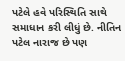પટેલે હવે પરિસ્થિતિ સાથે સમાધાન કરી લીધું છે. નીતિન પટેલ નારાજ છે પણ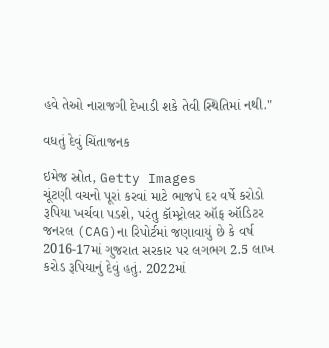હવે તેઓ નારાજગી દેખાડી શકે તેવી સ્થિતિમાં નથી."

વધતું દેવું ચિંતાજનક

ઇમેજ સ્રોત, Getty Images
ચૂંટણી વચનો પૂરાં કરવાં માટે ભાજપે દર વર્ષે કરોડો રૂપિયા ખર્ચવા પડશે, પરંતુ કૉમ્પ્ટ્રોલર ઑફ ઑડિટર જનરલ (CAG)ના રિપોર્ટમાં જણાવાયું છે કે વર્ષ 2016-17માં ગુજરાત સરકાર પર લગભગ 2.5 લાખ કરોડ રૂપિયાનું દેવું હતું. 2022માં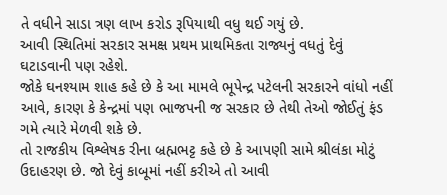તે વધીને સાડા ત્રણ લાખ કરોડ રૂપિયાથી વધુ થઈ ગયું છે.
આવી સ્થિતિમાં સરકાર સમક્ષ પ્રથમ પ્રાથમિકતા રાજ્યનું વધતું દેવું ઘટાડવાની પણ રહેશે.
જોકે ઘનશ્યામ શાહ કહે છે કે આ મામલે ભૂપેન્દ્ર પટેલની સરકારને વાંધો નહીં આવે, કારણ કે કેન્દ્રમાં પણ ભાજપની જ સરકાર છે તેથી તેઓ જોઈતું ફંડ ગમે ત્યારે મેળવી શકે છે.
તો રાજકીય વિશ્લેષક રીના બ્રહ્મભટ્ટ કહે છે કે આપણી સામે શ્રીલંકા મોટું ઉદાહરણ છે. જો દેવું કાબૂમાં નહીં કરીએ તો આવી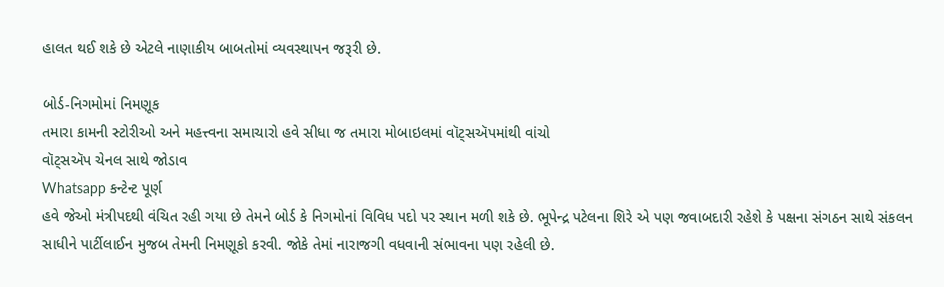હાલત થઈ શકે છે એટલે નાણાકીય બાબતોમાં વ્યવસ્થાપન જરૂરી છે.

બોર્ડ-નિગમોમાં નિમણૂક
તમારા કામની સ્ટોરીઓ અને મહત્ત્વના સમાચારો હવે સીધા જ તમારા મોબાઇલમાં વૉટ્સઍપમાંથી વાંચો
વૉટ્સઍપ ચેનલ સાથે જોડાવ
Whatsapp કન્ટેન્ટ પૂર્ણ
હવે જેઓ મંત્રીપદથી વંચિત રહી ગયા છે તેમને બોર્ડ કે નિગમોનાં વિવિધ પદો પર સ્થાન મળી શકે છે. ભૂપેન્દ્ર પટેલના શિરે એ પણ જવાબદારી રહેશે કે પક્ષના સંગઠન સાથે સંકલન સાધીને પાર્ટીલાઈન મુજબ તેમની નિમણૂકો કરવી. જોકે તેમાં નારાજગી વધવાની સંભાવના પણ રહેલી છે.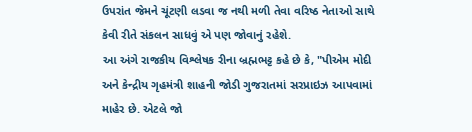ઉપરાંત જેમને ચૂંટણી લડવા જ નથી મળી તેવા વરિષ્ઠ નેતાઓ સાથે કેવી રીતે સંકલન સાધવું એ પણ જોવાનું રહેશે.
આ અંગે રાજકીય વિશ્લેષક રીના બ્રહ્મભટ્ટ કહે છે કે, "પીએમ મોદી અને કેન્દ્રીય ગૃહમંત્રી શાહની જોડી ગુજરાતમાં સરપ્રાઇઝ આપવામાં માહેર છે. એટલે જો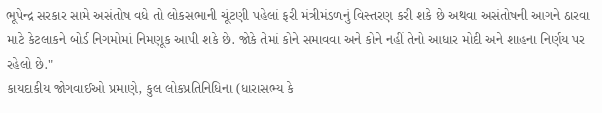ભૂપેન્દ્ર સરકાર સામે અસંતોષ વધે તો લોકસભાની ચૂંટણી પહેલાં ફરી મંત્રીમંડળનું વિસ્તરણ કરી શકે છે અથવા અસંતોષની આગને ઠારવા માટે કેટલાકને બોર્ડ નિગમોમાં નિમણૂક આપી શકે છે. જોકે તેમાં કોને સમાવવા અને કોને નહીં તેનો આધાર મોદી અને શાહના નિર્ણય પર રહેલો છે."
કાયદાકીય જોગવાઈઓ પ્રમાણે, કુલ લોકપ્રતિનિધિના (ધારાસભ્ય કે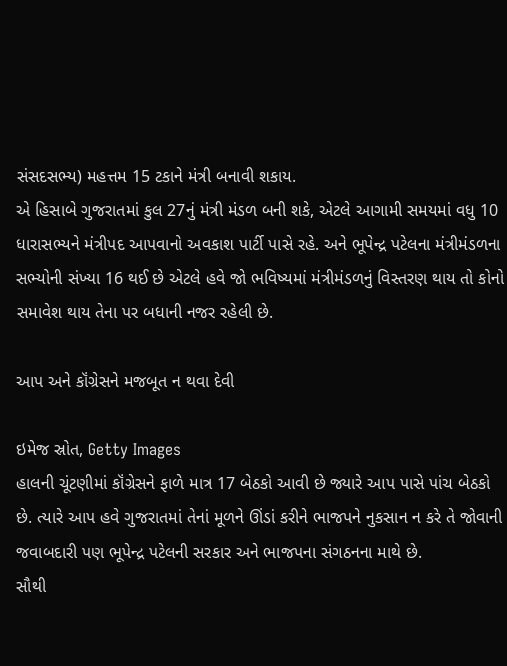સંસદસભ્ય) મહત્તમ 15 ટકાને મંત્રી બનાવી શકાય.
એ હિસાબે ગુજરાતમાં કુલ 27નું મંત્રી મંડળ બની શકે, એટલે આગામી સમયમાં વધુ 10 ધારાસભ્યને મંત્રીપદ આપવાનો અવકાશ પાર્ટી પાસે રહે. અને ભૂપેન્દ્ર પટેલના મંત્રીમંડળના સભ્યોની સંખ્યા 16 થઈ છે એટલે હવે જો ભવિષ્યમાં મંત્રીમંડળનું વિસ્તરણ થાય તો કોનો સમાવેશ થાય તેના પર બધાની નજર રહેલી છે.

આપ અને કૉંગ્રેસને મજબૂત ન થવા દેવી

ઇમેજ સ્રોત, Getty Images
હાલની ચૂંટણીમાં કૉંગ્રેસને ફાળે માત્ર 17 બેઠકો આવી છે જ્યારે આપ પાસે પાંચ બેઠકો છે. ત્યારે આપ હવે ગુજરાતમાં તેનાં મૂળને ઊંડાં કરીને ભાજપને નુકસાન ન કરે તે જોવાની જવાબદારી પણ ભૂપેન્દ્ર પટેલની સરકાર અને ભાજપના સંગઠનના માથે છે.
સૌથી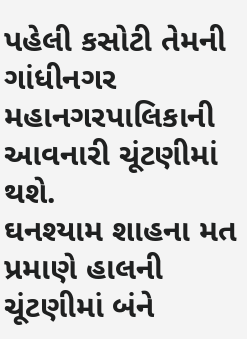પહેલી કસોટી તેમની ગાંધીનગર મહાનગરપાલિકાની આવનારી ચૂંટણીમાં થશે.
ઘનશ્યામ શાહના મત પ્રમાણે હાલની ચૂંટણીમાં બંને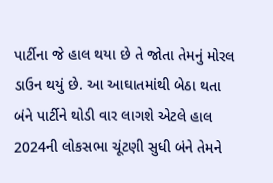પાર્ટીના જે હાલ થયા છે તે જોતા તેમનું મોરલ ડાઉન થયું છે. આ આઘાતમાંથી બેઠા થતા બંને પાર્ટીને થોડી વાર લાગશે એટલે હાલ 2024ની લોકસભા ચૂંટણી સુધી બંને તેમને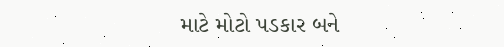માટે મોટો પડકાર બને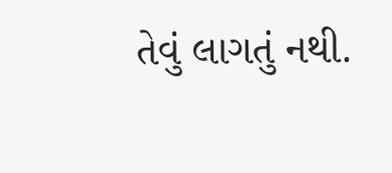તેવું લાગતું નથી.